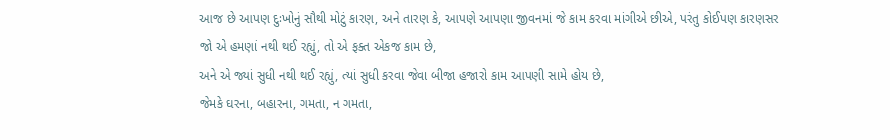આજ છે આપણ દુઃખોનું સૌથી મોટું કારણ, અને તારણ કે, આપણે આપણા જીવનમાં જે કામ કરવા માંગીએ છીએ, પરંતુ કોઈપણ કારણસર જો એ હમણાં નથી થઈ રહ્યું, તો એ ફક્ત એકજ કામ છે,
અને એ જ્યાં સુધી નથી થઈ રહ્યું, ત્યાં સુધી કરવા જેવા બીજા હજારો કામ આપણી સામે હોય છે,
જેમકે ઘરના, બહારના, ગમતા, ન ગમતા,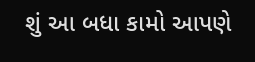શું આ બધા કામો આપણે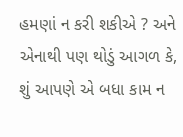હમણાં ન કરી શકીએ ? અને એનાથી પણ થોડું આગળ કે,
શું આપણે એ બધા કામ ન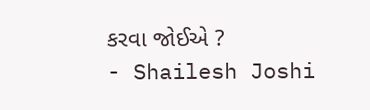કરવા જોઈએ ?
- Shailesh Joshi